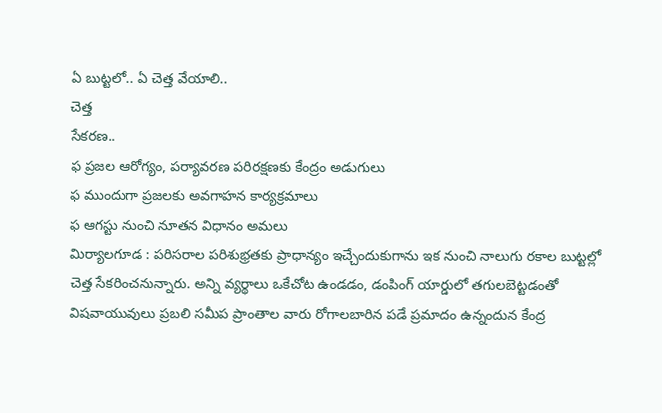ఏ బుట్టలో.. ఏ చెత్త వేయాలి..
చెత్త
సేకరణ..
ఫ ప్రజల ఆరోగ్యం, పర్యావరణ పరిరక్షణకు కేంద్రం అడుగులు
ఫ ముందుగా ప్రజలకు అవగాహన కార్యక్రమాలు
ఫ ఆగస్టు నుంచి నూతన విధానం అమలు
మిర్యాలగూడ : పరిసరాల పరిశుభ్రతకు ప్రాధాన్యం ఇచ్చేందుకుగాను ఇక నుంచి నాలుగు రకాల బుట్టల్లో చెత్త సేకరించనున్నారు. అన్ని వ్యర్థాలు ఒకేచోట ఉండడం, డంపింగ్ యార్డులో తగులబెట్టడంతో విషవాయువులు ప్రబలి సమీప ప్రాంతాల వారు రోగాలబారిన పడే ప్రమాదం ఉన్నందున కేంద్ర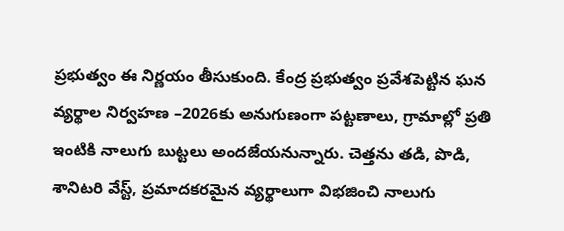ప్రభుత్వం ఈ నిర్ణయం తీసుకుంది. కేంద్ర ప్రభుత్వం ప్రవేశపెట్టిన ఘన వ్యర్థాల నిర్వహణ –2026కు అనుగుణంగా పట్టణాలు, గ్రామాల్లో ప్రతి ఇంటికి నాలుగు బుట్టలు అందజేయనున్నారు. చెత్తను తడి, పొడి, శానిటరి వేస్ట్, ప్రమాదకరమైన వ్యర్థాలుగా విభజించి నాలుగు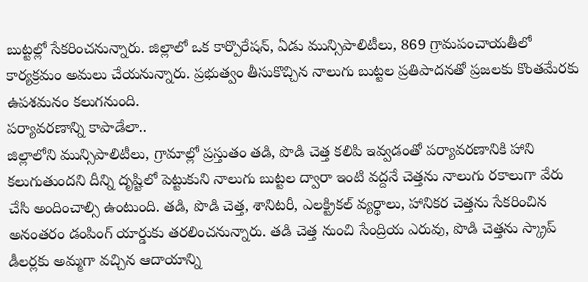బుట్టల్లో సేకరించనున్నారు. జిల్లాలో ఒక కార్పొరేషన్, ఏడు మున్సిపాలిటీలు, 869 గ్రామపంచాయతీలో కార్యక్రమం అమలు చేయనున్నారు. ప్రభుత్వం తీసుకొచ్చిన నాలుగు బుట్టల ప్రతిపాదనతో ప్రజలకు కొంతమేరకు ఉపశమనం కలుగనుంది.
పర్యావరణాన్ని కాపాడేలా..
జిల్లాలోని మున్సిపాలిటీలు, గ్రామాల్లో ప్రస్తుతం తడి, పొడి చెత్త కలిపి ఇవ్వడంతో పర్యావరణానికి హాని కలుగుతుందని దీన్ని దృష్టిలో పెట్టుకుని నాలుగు బుట్టల ద్వారా ఇంటి వద్దనే చెత్తను నాలుగు రకాలుగా వేరు చేసి అందించాల్సి ఉంటుంది. తడి, పొడి చెత్త, శానిటరీ, ఎలక్ట్రికల్ వ్యర్థాలు, హానికర చెత్తను సేకరించిన అనంతరం డంపింగ్ యార్డుకు తరలించనున్నారు. తడి చెత్త నుంచి సేంద్రియ ఎరువు, పొడి చెత్తను స్క్రాప్ డీలర్లకు అమ్మగా వచ్చిన ఆదాయాన్ని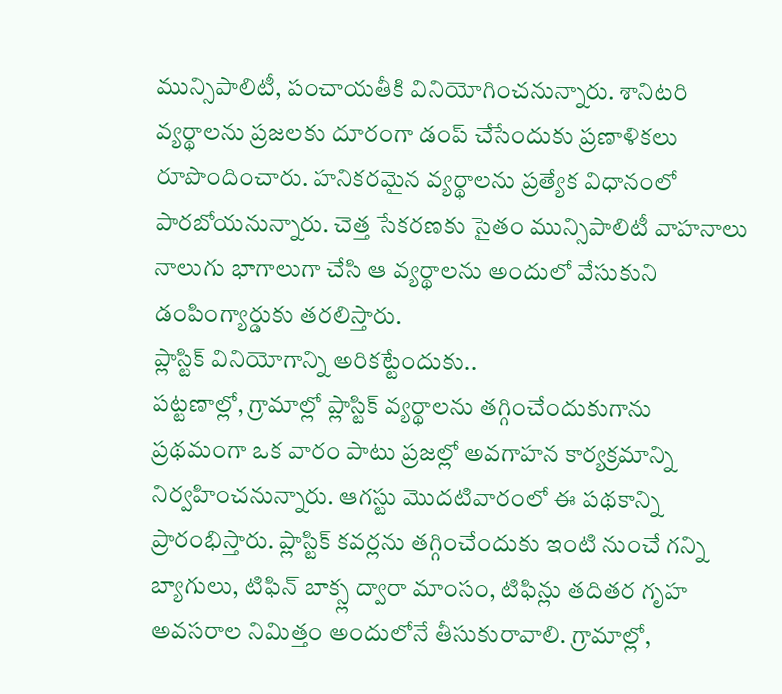మున్సిపాలిటీ, పంచాయతీకి వినియోగించనున్నారు. శానిటరి వ్యర్థాలను ప్రజలకు దూరంగా డంప్ చేసేందుకు ప్రణాళికలు రూపొందించారు. హనికరమైన వ్యర్థాలను ప్రత్యేక విధానంలో పారబోయనున్నారు. చెత్త సేకరణకు సైతం మున్సిపాలిటీ వాహనాలు నాలుగు భాగాలుగా చేసి ఆ వ్యర్థాలను అందులో వేసుకుని డంపింగ్యార్డుకు తరలిస్తారు.
ప్లాస్టిక్ వినియోగాన్ని అరికట్టేందుకు..
పట్టణాల్లో, గ్రామాల్లో ప్లాస్టిక్ వ్యర్థాలను తగ్గించేందుకుగాను ప్రథమంగా ఒక వారం పాటు ప్రజల్లో అవగాహన కార్యక్రమాన్ని నిర్వహించనున్నారు. ఆగస్టు మొదటివారంలో ఈ పథకాన్ని ప్రారంభిస్తారు. ప్లాస్టిక్ కవర్లను తగ్గించేందుకు ఇంటి నుంచే గన్ని బ్యాగులు, టిఫిన్ బాక్స్ల ద్వారా మాంసం, టిఫిన్లు తదితర గృహ అవసరాల నిమిత్తం అందులోనే తీసుకురావాలి. గ్రామాల్లో,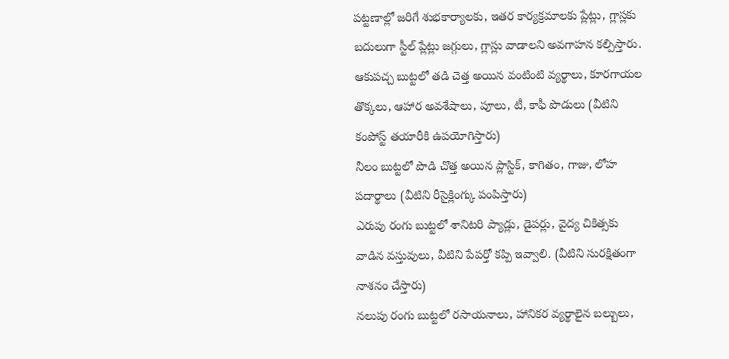పట్టణాల్లో జరిగే శుభకార్యాలకు, ఇతర కార్యక్రమాలకు ప్లేట్లు, గ్లాస్లకు బదులుగా స్టీల్ ప్లేట్లు జగ్గులు, గ్లాస్లు వాడాలని అవగాహన కల్పిస్తారు.
ఆకుపచ్చ బుట్టలో తడి చెత్త అయిన వంటింటి వ్యర్థాలు, కూరగాయల తొక్కలు, ఆహార అవశేషాలు, పూలు, టీ, కాఫీ పొడులు (వీటిని కంపోస్ట్ తయారీకి ఉపయోగిస్తారు)
నీలం బుట్టలో పొడి చొత్త అయిన ప్లాస్టిక్, కాగితం, గాజు, లోహ పదార్థాలు (వీటిని రీసైక్లింగ్కు పంపిస్తారు)
ఎరుపు రంగు బుట్టలో శానిటరి ప్యాడ్లు, డైపర్లు, వైద్య చికిత్సకు వాడిన వస్తువులు, వీటిని పేపర్తో కప్పి ఇవ్వాలి. (వీటిని సురక్షితంగా నాశనం చేస్తారు)
నలుపు రంగు బుట్టలో రసాయనాలు, హానికర వ్యర్థాలైన బల్బులు,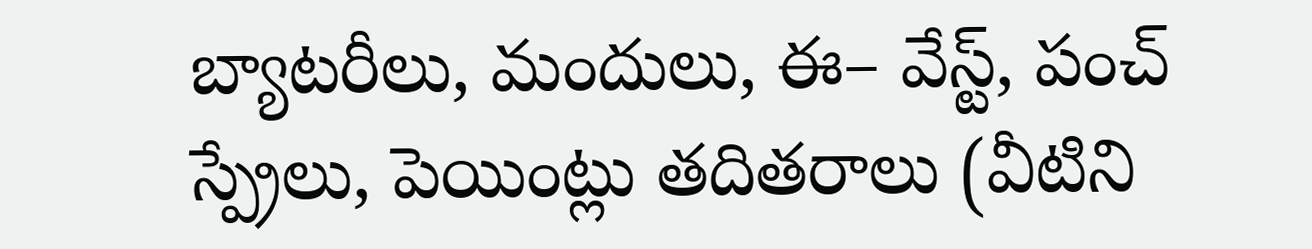బ్యాటరీలు, మందులు, ఈ– వేస్ట్, పంచ్ స్ప్రేలు, పెయింట్లు తదితరాలు (వీటిని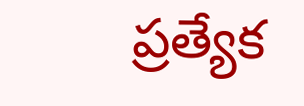ప్రత్యేక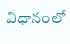విధానంలో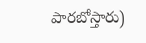పారబోస్తారు)